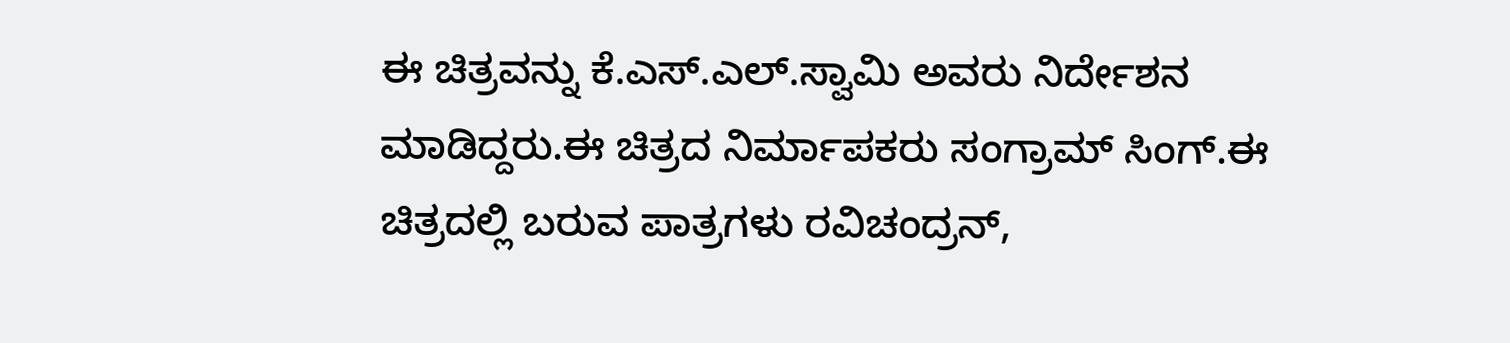ಈ ಚಿತ್ರವನ್ನು ಕೆ.ಎಸ್.ಎಲ್.ಸ್ವಾಮಿ ಅವರು ನಿರ್ದೇಶನ ಮಾಡಿದ್ದರು.ಈ ಚಿತ್ರದ ನಿರ್ಮಾಪಕರು ಸಂಗ್ರಾಮ್ ಸಿಂಗ್.ಈ ಚಿತ್ರದಲ್ಲಿ ಬರುವ ಪಾತ್ರಗಳು ರವಿಚಂದ್ರನ್,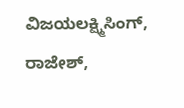ವಿಜಯಲಕ್ಷ್ಮಿಸಿಂಗ್, ರಾಜೇಶ್,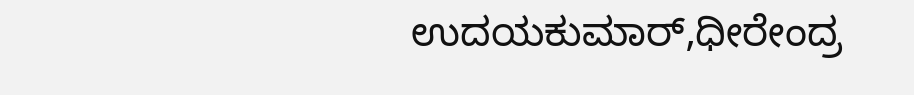ಉದಯಕುಮಾರ್,ಧೀರೇಂದ್ರ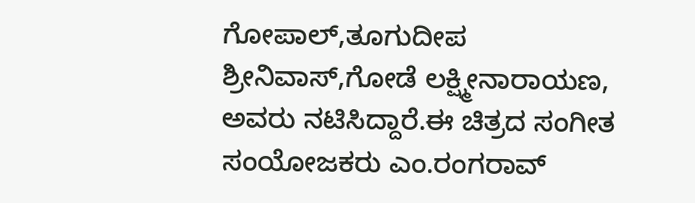ಗೋಪಾಲ್,ತೂಗುದೀಪ ಶ್ರೀನಿವಾಸ್,ಗೋಡೆ ಲಕ್ಷ್ಮೀನಾರಾಯಣ, ಅವರು ನಟಿಸಿದ್ದಾರೆ.ಈ ಚಿತ್ರದ ಸಂಗೀತ ಸಂಯೋಜಕರು ಎಂ.ರಂಗರಾವ್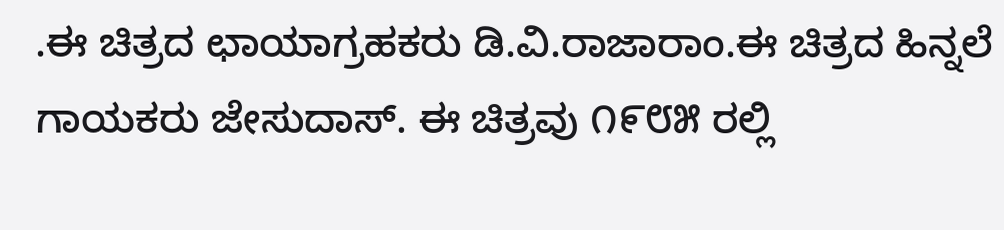.ಈ ಚಿತ್ರದ ಛಾಯಾಗ್ರಹಕರು ಡಿ.ವಿ.ರಾಜಾರಾಂ.ಈ ಚಿತ್ರದ ಹಿನ್ನಲೆ ಗಾಯಕರು ಜೇಸುದಾಸ್. ಈ ಚಿತ್ರವು ೧೯೮೫ ರಲ್ಲಿ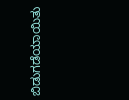ಬಿಡುಗಡೆಯಾಯಿತು